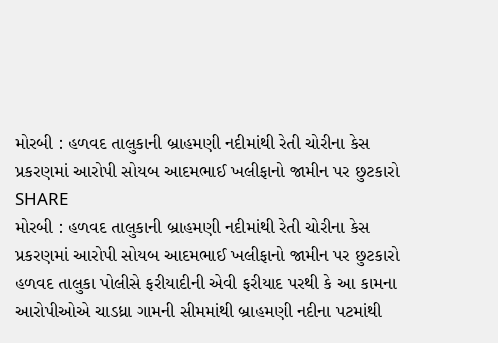મોરબી : હળવદ તાલુકાની બ્રાહમણી નદીમાંથી રેતી ચોરીના કેસ પ્રકરણમાં આરોપી સોયબ આદમભાઈ ખલીફાનો જામીન પર છુટકારો
SHARE
મોરબી : હળવદ તાલુકાની બ્રાહમણી નદીમાંથી રેતી ચોરીના કેસ પ્રકરણમાં આરોપી સોયબ આદમભાઈ ખલીફાનો જામીન પર છુટકારો
હળવદ તાલુકા પોલીસે ફરીયાદીની એવી ફરીયાદ પરથી કે આ કામના આરોપીઓએ ચાડધ્રા ગામની સીમમાંથી બ્રાહમણી નદીના પટમાંથી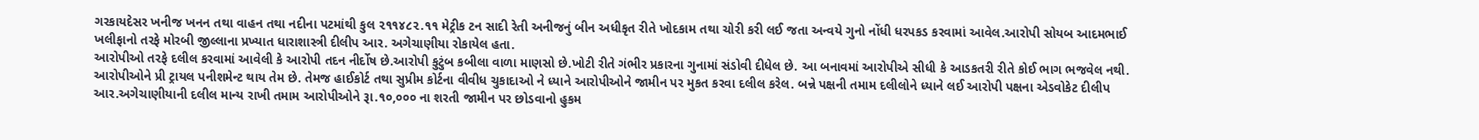ગરકાયદેસર ખનીજ ખનન તથા વાહન તથા નદીના પટમાંથી કુલ ૨૧૧૪૮૨.૧૧ મેટ્રીક ટન સાદી રેતી અનીજનું બીન અધીકૃત રીતે ખોદકામ તથા ચોરી કરી લઈ જતા અન્વયે ગુનો નોંધી ધરપકડ કરવામાં આવેલ.આરોપી સોયબ આદમભાઈ ખલીફાનો તરફે મોરબી જીલ્લાના પ્રખ્યાત ધારાશાસ્ત્રી દીલીપ આર. અગેચાણીયા રોકાયેલ હતા.
આરોપીઓ તરફે દલીલ કરવામાં આવેલી કે આરોપી તદન નીર્દોષ છે.આરોપી કુટુંબ કબીલા વાળા માણસો છે.ખોટી રીતે ગંભીર પ્રકારના ગુનામાં સંડોવી દીધેલ છે. આ બનાવમાં આરોપીએ સીધી કે આડકતરી રીતે કોઈ ભાગ ભજવેલ નથી. આરોપીઓને પ્રી ટ્રાયલ પનીશમેન્ટ થાય તેમ છે. તેમજ હાઈકોર્ટ તથા સુપ્રીમ કોર્ટના વીવીધ ચુકાદાઓ ને ધ્યાને આરોપીઓને જામીન પર મુકત કરવા દલીલ કરેલ. બન્ને પક્ષની તમામ દલીલોને ધ્યાને લઈ આરોપી પક્ષના એડવોકેટ દીલીપ આર.અગેચાણીયાની દલીલ માન્ય રાખી તમામ આરોપીઓને રૂા.૧૦,૦૦૦ ના શરતી જામીન પર છોડવાનો હુકમ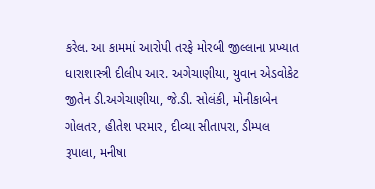કરેલ. આ કામમાં આરોપી તરફે મોરબી જીલ્લાના પ્રખ્યાત ધારાશાસ્ત્રી દીલીપ આર. અગેચાણીયા, યુવાન એડવોકેટ જીતેન ડી.અગેચાણીયા, જે.ડી. સોલંકી, મોનીકાબેન ગોલતર, હીતેશ પરમાર, દીવ્યા સીતાપરા, ડીમ્પલ રૂપાલા, મનીષા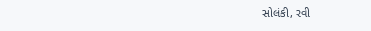સોલંકી, રવી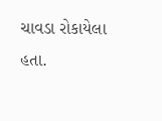ચાવડા રોકાયેલા હતા.